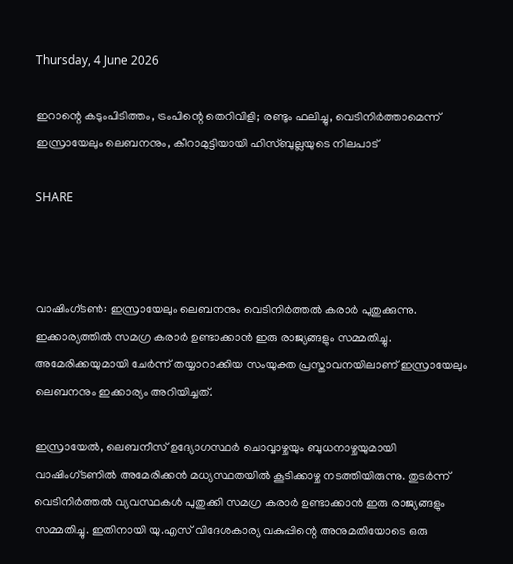Thursday, 4 June 2026

ഇറാന്റെ കടുംപിടിത്തം, ട്രംപിന്റെ തെറിവിളി; രണ്ടും ഫലിച്ചു, വെടിനിര്‍ത്താമെന്ന് ഇസ്രായേലും ലെബനനും, കീറാമുട്ടിയായി ഹിസ്ബുല്ലയുടെ നിലപാട്

SHARE



വാഷിംഗ്ടണ്‍: ഇസ്രായേലും ലെബനനും വെടിനിര്‍ത്തല്‍ കരാര്‍ പുതുക്കുന്നു. ഇക്കാര്യത്തില്‍ സമഗ്ര കരാര്‍ ഉണ്ടാക്കാന്‍ ഇരു രാജ്യങ്ങളും സമ്മതിച്ചു. അമേരിക്കയുമായി ചേര്‍ന്ന് തയ്യാറാക്കിയ സംയുക്ത പ്രസ്താവനയിലാണ് ഇസ്രായേലും ലെബനനും ഇക്കാര്യം അറിയിച്ചത്.

ഇസ്രായേല്‍, ലെബനീസ് ഉദ്യോഗസ്ഥര്‍ ചൊവ്വാഴ്ചയും ബുധനാഴ്ചയുമായി വാഷിംഗ്ടണില്‍ അമേരിക്കന്‍ മധ്യസ്ഥതയില്‍ കൂടിക്കാഴ്ച നടത്തിയിരുന്നു. തുടര്‍ന്ന് വെടിനിര്‍ത്തല്‍ വ്യവസ്ഥകള്‍ പുതുക്കി സമഗ്ര കരാര്‍ ഉണ്ടാക്കാന്‍ ഇരു രാജ്യങ്ങളും സമ്മതിച്ചു. ഇതിനായി യു.എസ് വിദേശകാര്യ വകുപ്പിന്റെ അനുമതിയോടെ ഒരു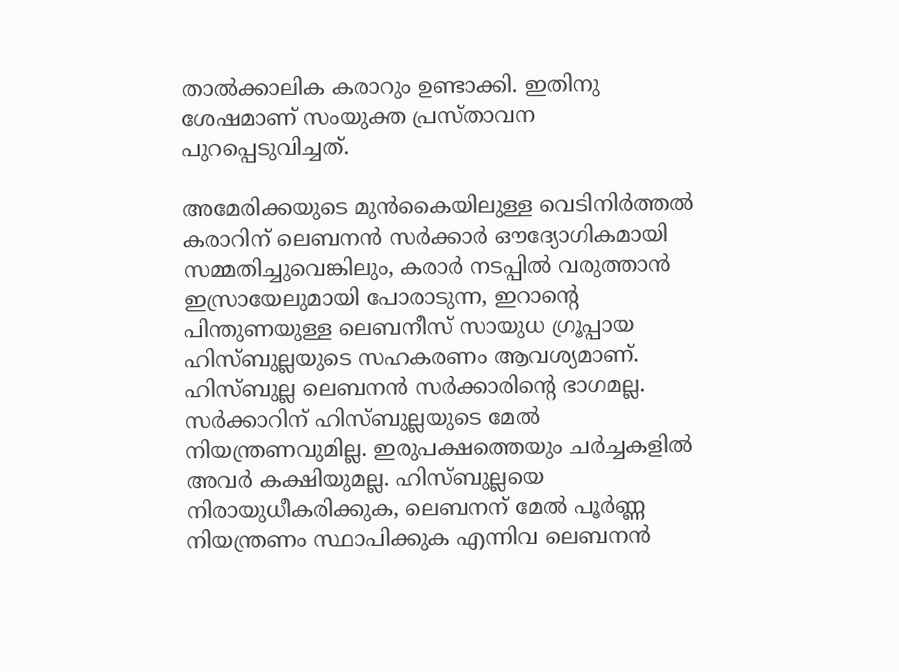താല്‍ക്കാലിക കരാറും ഉണ്ടാക്കി. ഇതിനു ശേഷമാണ് സംയുക്ത പ്രസ്താവന പുറപ്പെടുവിച്ചത്.

അമേരിക്കയുടെ മുന്‍കൈയിലുള്ള വെടിനിര്‍ത്തല്‍ കരാറിന് ലെബനന്‍ സര്‍ക്കാര്‍ ഔദ്യോഗികമായി സമ്മതിച്ചുവെങ്കിലും, കരാര്‍ നടപ്പില്‍ വരുത്താന്‍ ഇസ്രായേലുമായി പോരാടുന്ന, ഇറാന്റെ പിന്തുണയുള്ള ലെബനീസ് സായുധ ഗ്രൂപ്പായ ഹിസ്ബുല്ലയുടെ സഹകരണം ആവശ്യമാണ്. ഹിസ്ബുല്ല ലെബനന്‍ സര്‍ക്കാരിന്റെ ഭാഗമല്ല. സര്‍ക്കാറിന് ഹിസ്ബുല്ലയുടെ മേല്‍ നിയന്ത്രണവുമില്ല. ഇരുപക്ഷത്തെയും ചര്‍ച്ചകളില്‍ അവര്‍ കക്ഷിയുമല്ല. ഹിസ്ബുല്ലയെ നിരായുധീകരിക്കുക, ലെബനന് മേല്‍ പൂര്‍ണ്ണ നിയന്ത്രണം സ്ഥാപിക്കുക എന്നിവ ലെബനന്‍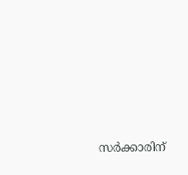സര്‍ക്കാരിന്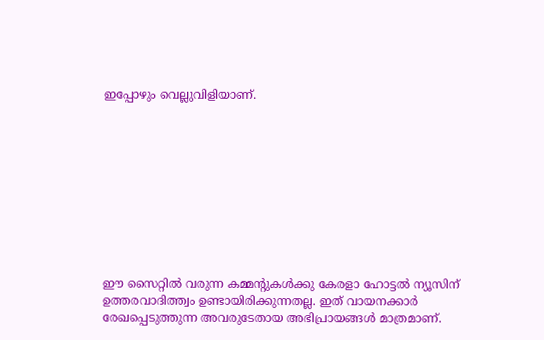ഇപ്പോഴും വെല്ലുവിളിയാണ്.










ഈ സൈറ്റിൽ വരുന്ന കമ്മന്റുകൾക്കു കേരളാ ഹോട്ടൽ ന്യൂസിന് ഉത്തരവാദിത്ത്വം ഉണ്ടായിരിക്കുന്നതല്ല. ഇത് വായനക്കാർ രേഖപ്പെടുത്തുന്ന അവരുടേതായ അഭിപ്രായങ്ങൾ മാത്രമാണ്.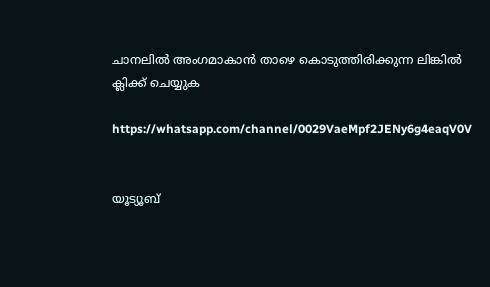ചാനലിൽ അംഗമാകാൻ താഴെ കൊടുത്തിരിക്കുന്ന ലിങ്കിൽ ക്ലിക്ക് ചെയ്യുക

https://whatsapp.com/channel/0029VaeMpf2JENy6g4eaqV0V


യൂട്യൂബ്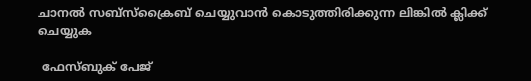ചാനൽ സബ്സ്ക്രൈബ് ചെയ്യുവാൻ കൊടുത്തിരിക്കുന്ന ലിങ്കിൽ ക്ലിക്ക് ചെയ്യുക

 ഫേസ്ബുക് പേജ്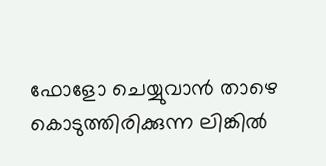ഫോളോ ചെയ്യുവാൻ താഴെ കൊടുത്തിരിക്കുന്ന ലിങ്കിൽ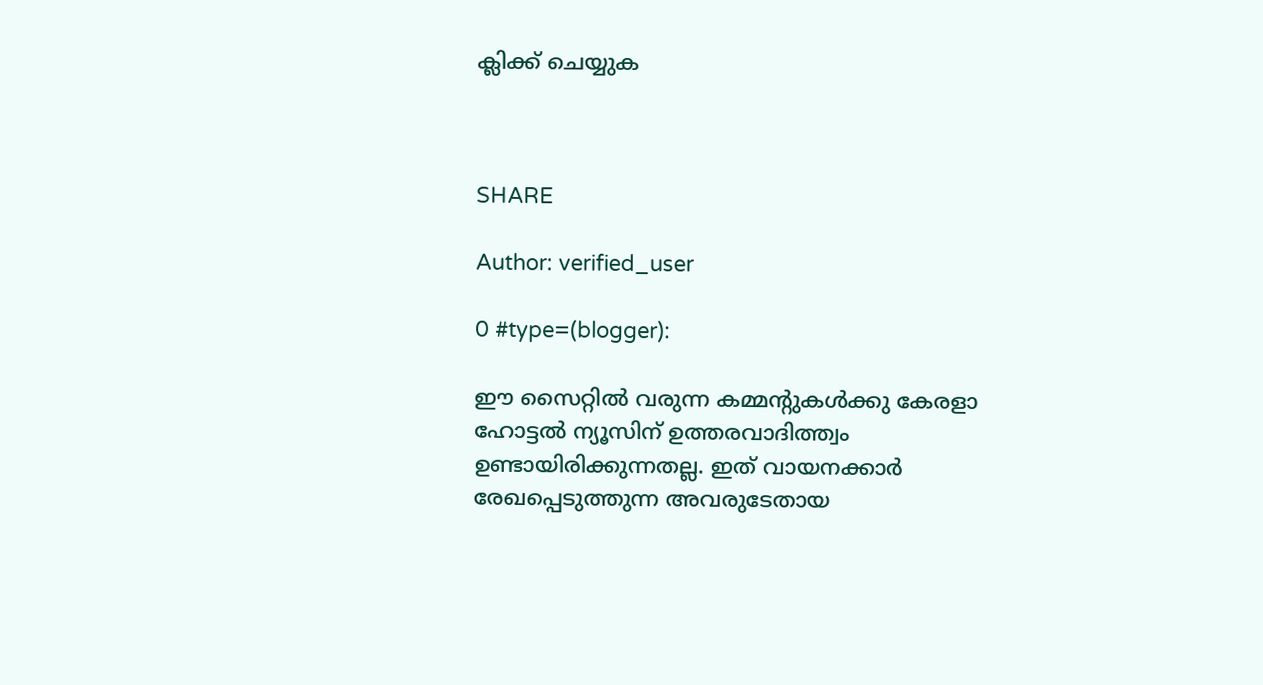ക്ലിക്ക് ചെയ്യുക



SHARE

Author: verified_user

0 #type=(blogger):

ഈ സൈറ്റിൽ വരുന്ന കമ്മന്റുകൾക്കു കേരളാ ഹോട്ടൽ ന്യൂസിന് ഉത്തരവാദിത്ത്വം ഉണ്ടായിരിക്കുന്നതല്ല. ഇത് വായനക്കാർ രേഖപ്പെടുത്തുന്ന അവരുടേതായ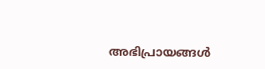അഭിപ്രായങ്ങൾ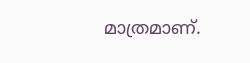മാത്രമാണ്.